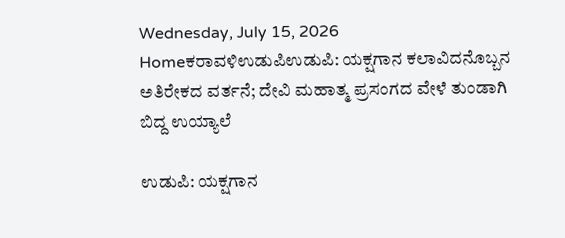Wednesday, July 15, 2026
Homeಕರಾವಳಿಉಡುಪಿಉಡುಪಿ: ಯಕ್ಷಗಾನ ಕಲಾವಿದನೊಬ್ಬನ ಅತಿರೇಕದ ವರ್ತನೆ; ದೇವಿ ಮಹಾತ್ಮ ಪ್ರಸಂಗದ ವೇಳೆ ತುಂಡಾಗಿ ಬಿದ್ದ ಉಯ್ಯಾಲೆ

ಉಡುಪಿ: ಯಕ್ಷಗಾನ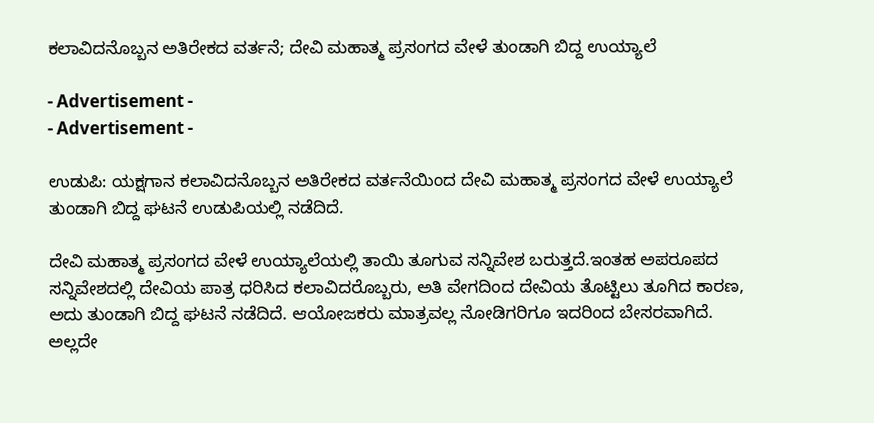ಕಲಾವಿದನೊಬ್ಬನ ಅತಿರೇಕದ ವರ್ತನೆ; ದೇವಿ ಮಹಾತ್ಮ ಪ್ರಸಂಗದ ವೇಳೆ ತುಂಡಾಗಿ ಬಿದ್ದ ಉಯ್ಯಾಲೆ

- Advertisement -
- Advertisement -

ಉಡುಪಿ: ಯಕ್ಷಗಾನ ಕಲಾವಿದನೊಬ್ಬನ ಅತಿರೇಕದ ವರ್ತನೆಯಿಂದ ದೇವಿ ಮಹಾತ್ಮ ಪ್ರಸಂಗದ ವೇಳೆ ಉಯ್ಯಾಲೆ ತುಂಡಾಗಿ ಬಿದ್ದ ಘಟನೆ ಉಡುಪಿಯಲ್ಲಿ ನಡೆದಿದೆ.

ದೇವಿ ಮಹಾತ್ಮ ಪ್ರಸಂಗದ ವೇಳೆ ಉಯ್ಯಾಲೆಯಲ್ಲಿ ತಾಯಿ ತೂಗುವ ಸನ್ನಿವೇಶ ಬರುತ್ತದೆ.ಇಂತಹ ಅಪರೂಪದ ಸನ್ನಿವೇಶದಲ್ಲಿ ದೇವಿಯ ಪಾತ್ರ ಧರಿಸಿದ ಕಲಾವಿದರೊಬ್ಬರು, ಅತಿ ವೇಗದಿಂದ ದೇವಿಯ ತೊಟ್ಟಿಲು ತೂಗಿದ ಕಾರಣ, ಅದು ತುಂಡಾಗಿ ಬಿದ್ದ ಘಟನೆ ನಡೆದಿದೆ. ಆಯೋಜಕರು ಮಾತ್ರವಲ್ಲ ನೋಡಿಗರಿಗೂ ಇದರಿಂದ ಬೇಸರವಾಗಿದೆ. ಅಲ್ಲದೇ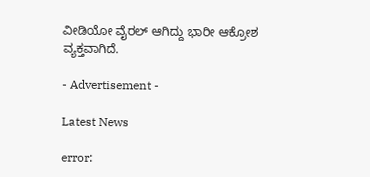ವೀಡಿಯೋ ವೈರಲ್ ಆಗಿದ್ದು ಭಾರೀ ಆಕ್ರೋಶ ವ್ಯಕ್ತವಾಗಿದೆ.

- Advertisement -

Latest News

error: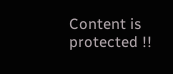Content is protected !!